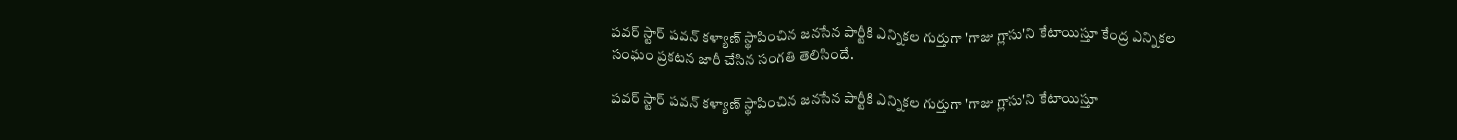పవర్ స్టార్ పవన్ కళ్యాణ్ స్థాపించిన జనసేన పార్టీకి ఎన్నికల గుర్తుగా 'గాజు గ్లాసు'ని కేటాయిస్తూ కేంద్ర ఎన్నికల సంఘం ప్రకటన జారీ చేసిన సంగతి తెలిసిందే.

పవర్ స్టార్ పవన్ కళ్యాణ్ స్థాపించిన జనసేన పార్టీకి ఎన్నికల గుర్తుగా 'గాజు గ్లాసు'ని కేటాయిస్తూ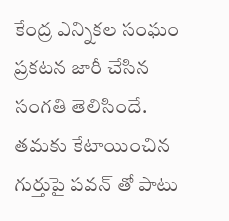కేంద్ర ఎన్నికల సంఘం ప్రకటన జారీ చేసిన సంగతి తెలిసిందే. తమకు కేటాయించిన గుర్తుపై పవన్ తో పాటు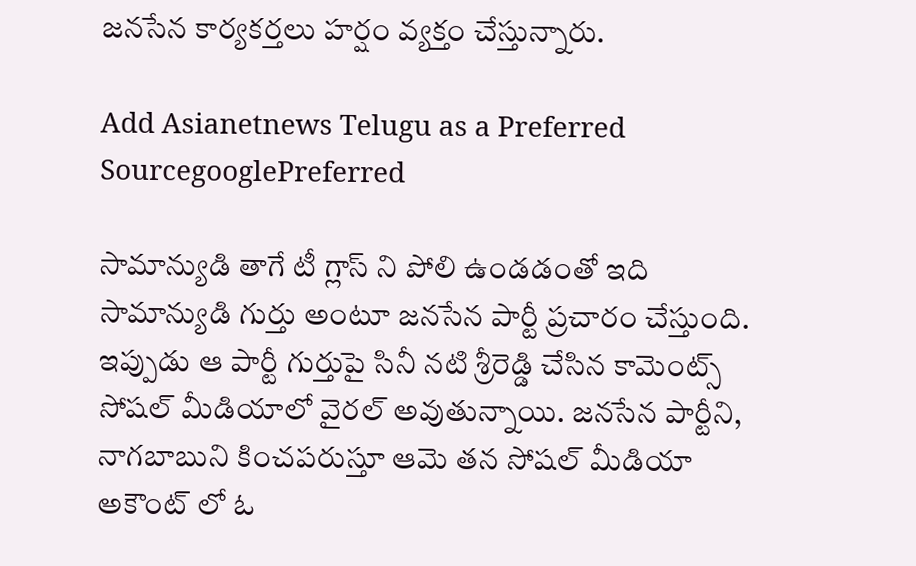జనసేన కార్యకర్తలు హర్షం వ్యక్తం చేస్తున్నారు.

Add Asianetnews Telugu as a Preferred SourcegooglePreferred

సామాన్యుడి తాగే టీ గ్లాస్ ని పోలి ఉండడంతో ఇది సామాన్యుడి గుర్తు అంటూ జనసేన పార్టీ ప్రచారం చేస్తుంది. ఇప్పుడు ఆ పార్టీ గుర్తుపై సినీ నటి శ్రీరెడ్డి చేసిన కామెంట్స్ సోషల్ మీడియాలో వైరల్ అవుతున్నాయి. జనసేన పార్టీని, నాగబాబుని కించపరుస్తూ ఆమె తన సోషల్ మీడియా అకౌంట్ లో ఓ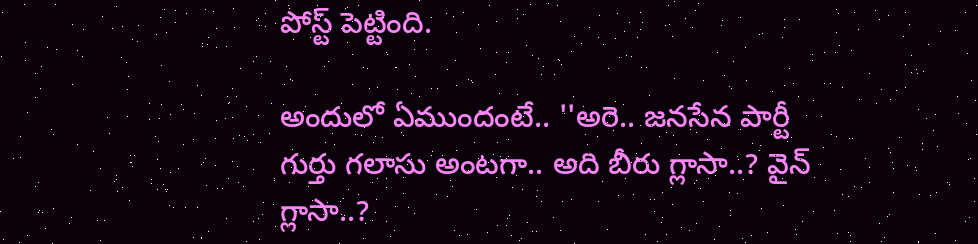పోస్ట్ పెట్టింది.

అందులో ఏముందంటే.. ''అరె.. జనసేన పార్టీ గుర్తు గలాసు అంటగా.. అది బీరు గ్లాసా..? వైన్ గ్లాసా..?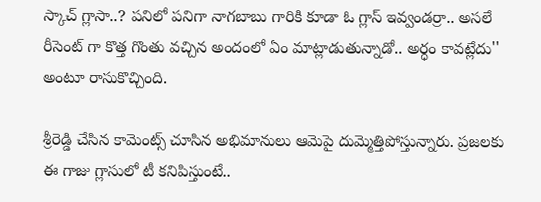స్కాచ్ గ్లాసా..? పనిలో పనిగా నాగబాబు గారికి కూడా ఓ గ్లాస్ ఇవ్వండర్రా.. అసలే రీసెంట్ గా కొత్త గొంతు వచ్చిన అందంలో ఏం మాట్లాడుతున్నాడో.. అర్ధం కావట్లేదు'' అంటూ రాసుకొచ్చింది.

శ్రీరెడ్డి చేసిన కామెంట్స్ చూసిన అభిమానులు ఆమెపై దుమ్మెత్తిపోస్తున్నారు. ప్రజలకు ఈ గాజు గ్లాసులో టీ కనిపిస్తుంటే..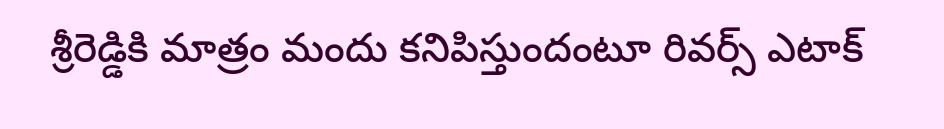శ్రీరెడ్డికి మాత్రం మందు కనిపిస్తుందంటూ రివర్స్ ఎటాక్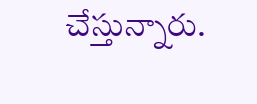చేస్తున్నారు.